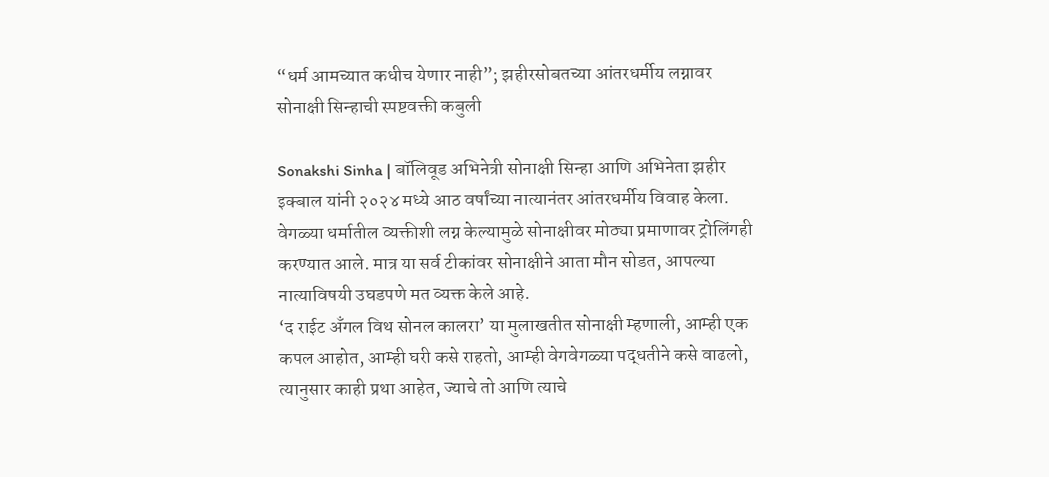“धर्म आमच्यात कधीच येणार नाही”; झहीरसोबतच्या आंतरधर्मीय लग्नावर सोनाक्षी सिन्हाची स्पष्टवक्ती कबुली

Sonakshi Sinha | बॉलिवूड अभिनेत्री सोनाक्षी सिन्हा आणि अभिनेता झहीर इक्बाल यांनी २०२४ मध्ये आठ वर्षांच्या नात्यानंतर आंतरधर्मीय विवाह केला. वेगळ्या धर्मातील व्यक्तीशी लग्न केल्यामुळे सोनाक्षीवर मोठ्या प्रमाणावर ट्रोलिंगही करण्यात आले. मात्र या सर्व टीकांवर सोनाक्षीने आता मौन सोडत, आपल्या नात्याविषयी उघडपणे मत व्यक्त केले आहे.
‘द राईट अँगल विथ सोनल कालरा’ या मुलाखतीत सोनाक्षी म्हणाली, आम्ही एक कपल आहोत, आम्ही घरी कसे राहतो, आम्ही वेगवेगळ्या पद्धतीने कसे वाढलो, त्यानुसार काही प्रथा आहेत, ज्याचे तो आणि त्याचे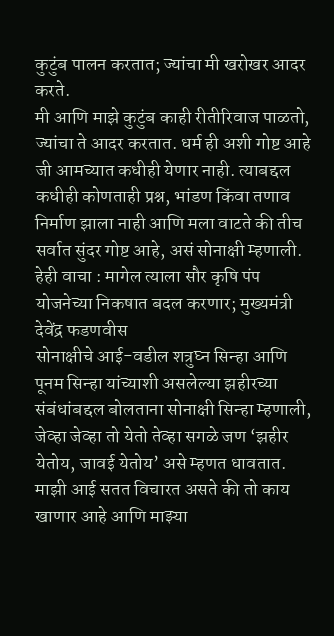कुटुंब पालन करतात; ज्यांचा मी खरोखर आदर करते.
मी आणि माझे कुटुंब काही रीतीरिवाज पाळतो, ज्यांचा ते आदर करतात. धर्म ही अशी गोष्ट आहे जी आमच्यात कधीही येणार नाही. त्याबद्दल कधीही कोणताही प्रश्न, भांडण किंवा तणाव निर्माण झाला नाही आणि मला वाटते की तीच सर्वात सुंदर गोष्ट आहे, असं सोनाक्षी म्हणाली.
हेही वाचा : मागेल त्याला सौर कृषि पंप योजनेच्या निकषात बदल करणार; मुख्यमंत्री देवेंद्र फडणवीस
सोनाक्षीचे आई-वडील शत्रुघ्न सिन्हा आणि पूनम सिन्हा यांच्याशी असलेल्या झहीरच्या संबंधांबद्दल बोलताना सोनाक्षी सिन्हा म्हणाली, जेव्हा जेव्हा तो येतो तेव्हा सगळे जण ‘झहीर येतोय, जावई येतोय’ असे म्हणत धावतात. माझी आई सतत विचारत असते की तो काय खाणार आहे आणि माझ्या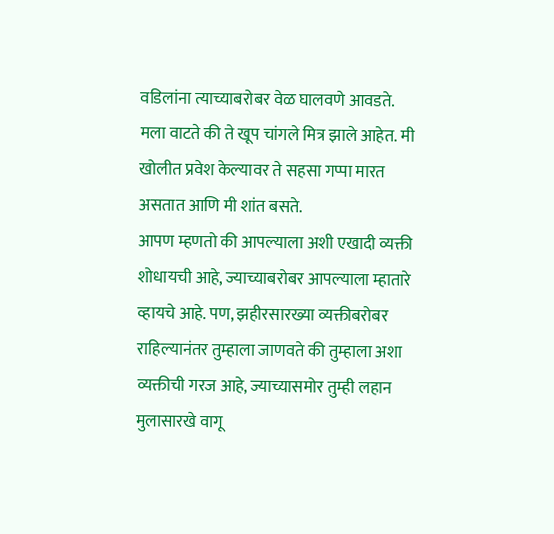वडिलांना त्याच्याबरोबर वेळ घालवणे आवडते. मला वाटते की ते खूप चांगले मित्र झाले आहेत. मी खोलीत प्रवेश केल्यावर ते सहसा गप्पा मारत असतात आणि मी शांत बसते.
आपण म्हणतो की आपल्याला अशी एखादी व्यक्ती शोधायची आहे, ज्याच्याबरोबर आपल्याला म्हातारे व्हायचे आहे. पण, झहीरसारख्या व्यक्तीबरोबर राहिल्यानंतर तुम्हाला जाणवते की तुम्हाला अशा व्यक्तीची गरज आहे, ज्याच्यासमोर तुम्ही लहान मुलासारखे वागू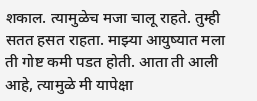शकाल. त्यामुळेच मजा चालू राहते. तुम्ही सतत हसत राहता. माझ्या आयुष्यात मला ती गोष्ट कमी पडत होती. आता ती आली आहे, त्यामुळे मी यापेक्षा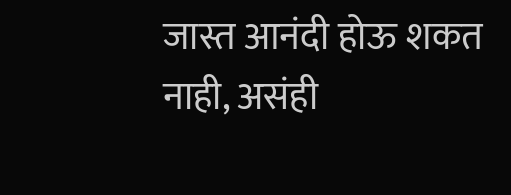जास्त आनंदी होऊ शकत नाही, असंही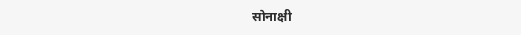सोनाक्षी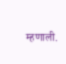म्हणाली.